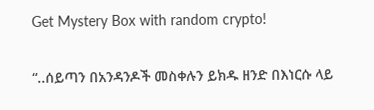Get Mystery Box with random crypto!

“..ሰይጣን በአንዳንዶች መስቀሉን ይክዱ ዘንድ በእነርሱ ላይ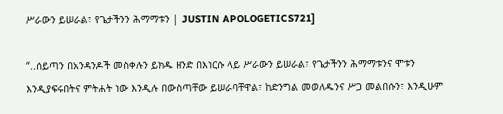ሥራውን ይሠራል፣ የጌታችንን ሕማማቱን | JUSTIN APOLOGETICS721]

“..ሰይጣን በአንዳንዶች መስቀሉን ይክዱ ዘንድ በእነርሱ ላይ ሥራውን ይሠራል፣ የጌታችንን ሕማማቱንና ሞቱን እንዲያፍሩበትና ምትሐት ነው እንዲሉ በውስጣቸው ይሠራባቸዋል፣ ከድንግል መወለዱንና ሥጋ መልበሱን፣ እንዲሁም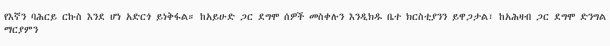የእኛን ባሕርይ ርኩስ እንደ ሆነ አድርጎ ይነቅፋል። ከአይሁድ ጋር ደግሞ ሰዎች መስቀሉን እንዲክዱ ቤተ ክርስቲያንን ይዋጋታል፣ ከአሕዛብ ጋር ደግሞ ድንግል ማርያምን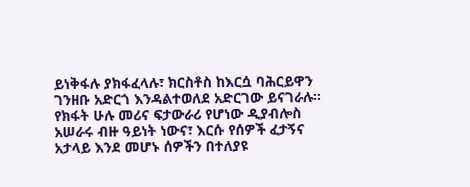ይነቅፋሉ ያክፋፈላሉ፣ ክርስቶስ ከእርሷ ባሕርይዋን ገንዘቡ አድርጎ እንዳልተወለደ አድርገው ይናገራሉ። የክፋት ሁሉ መሪና ፍታውራሪ የሆነው ዲያብሎስ አሠራሩ ብዙ ዓይነት ነውና፣ እርሱ የሰዎች ፈታኝና አታላይ እንደ መሆኑ ሰዎችን በተለያዩ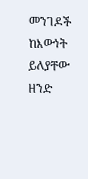መንገዶች ከእውነት ይለያቸው ዘንድ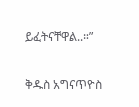ይፈትናቸዋል..።”

ቅዱስ አግናጥዮስ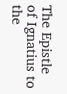The Epistle of Ignatius to the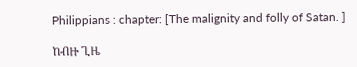Philippians : chapter: [The malignity and folly of Satan. ]

ከብዙ ጊዜ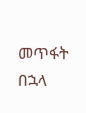መጥፋት በኋላ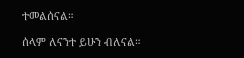ተመልሰናል።

ሰላም ለናንተ ይሁን ብለናል።